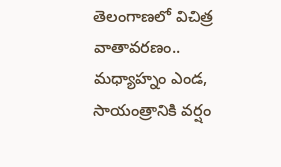తెలంగాణలో విచిత్ర వాతావరణం.. మధ్యాహ్నం ఎండ, సాయంత్రానికి వర్షం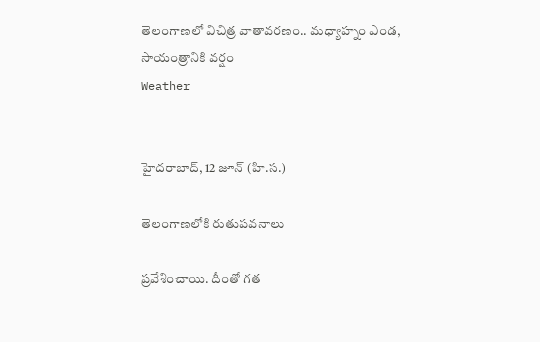తెలంగాణలో విచిత్ర వాతావరణం.. మధ్యాహ్నం ఎండ, సాయంత్రానికి వర్షం
Weather


హైదరాబాద్, 12 జూన్ (హి.స.)

తెలంగాణలోకి రుతుపవనాలు

ప్రవేశించాయి. దీంతో గత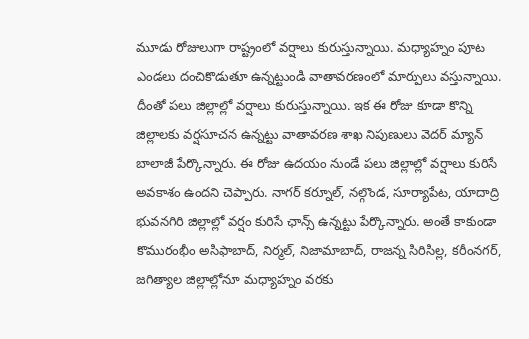మూడు రోజులుగా రాష్ట్రంలో వర్షాలు కురుస్తున్నాయి. మధ్యాహ్నం పూట ఎండలు దంచికొడుతూ ఉన్నట్టుండి వాతావరణంలో మార్పులు వస్తున్నాయి. దీంతో పలు జిల్లాల్లో వర్షాలు కురుస్తున్నాయి. ఇక ఈ రోజు కూడా కొన్ని జిల్లాలకు వర్షసూచన ఉన్నట్టు వాతావరణ శాఖ నిపుణులు వెదర్ మ్యాన్ బాలాజీ పేర్కొన్నారు. ఈ రోజు ఉదయం నుండే పలు జిల్లాల్లో వర్షాలు కురిసే అవకాశం ఉందని చెప్పారు. నాగర్ కర్నూల్, నల్గొండ, సూర్యాపేట, యాదాద్రి భువనగిరి జిల్లాల్లో వర్షం కురిసే ఛాన్స్ ఉన్నట్టు పేర్కొన్నారు. అంతే కాకుండా కొమురంభీం అసిఫాబాద్, నిర్మల్, నిజామాబాద్, రాజన్న సిరిసిల్ల, కరీంనగర్, జగిత్యాల జిల్లాల్లోనూ మధ్యాహ్నం వరకు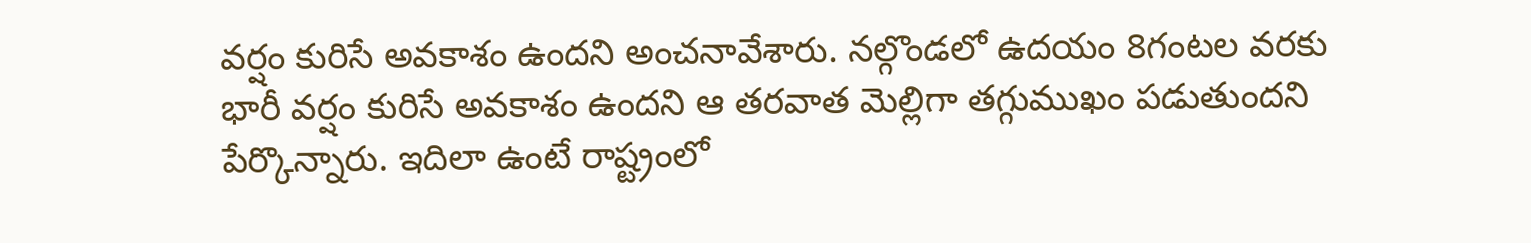వర్షం కురిసే అవకాశం ఉందని అంచనావేశారు. నల్గొండలో ఉదయం 8గంటల వరకు భారీ వర్షం కురిసే అవకాశం ఉందని ఆ తరవాత మెల్లిగా తగ్గుముఖం పడుతుందని పేర్కొన్నారు. ఇదిలా ఉంటే రాష్ట్రంలో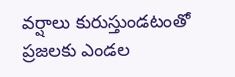వర్షాలు కురుస్తుండటంతో ప్రజలకు ఎండల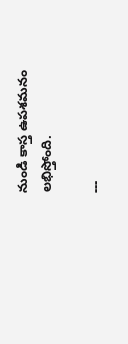నుండి కాస్త ఉపశమనం లభిస్తోంది.

---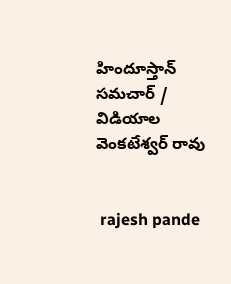హిందూస్తాన్ సమచార్ / విడియాల వెంకటేశ్వర్ రావు


 rajesh pande